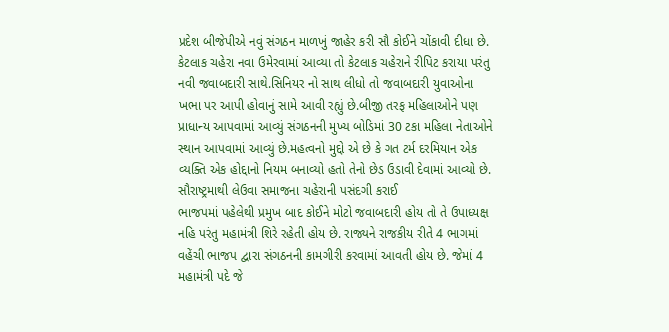પ્રદેશ બીજેપીએ નવું સંગઠન માળખું જાહેર કરી સૌ કોઈને ચોંકાવી દીધા છે. કેટલાક ચહેરા નવા ઉમેરવામાં આવ્યા તો કેટલાક ચહેરાને રીપિટ કરાયા પરંતુ નવી જવાબદારી સાથે.સિનિયર નો સાથ લીધો તો જવાબદારી યુવાઓના ખભા પર આપી હોવાનું સામે આવી રહ્યું છે.બીજી તરફ મહિલાઓને પણ પ્રાધાન્ય આપવામાં આવ્યું સંગઠનની મુખ્ય બોડિમાં 30 ટકા મહિલા નેતાઓને સ્થાન આપવામાં આવ્યું છે.મહત્વનો મુદ્દો એ છે કે ગત ટર્મ દરમિયાન એક વ્યક્તિ એક હોદ્દાનો નિયમ બનાવ્યો હતો તેનો છેડ ઉડાવી દેવામાં આવ્યો છે.
સૌરાષ્ટ્રમાથી લેઉવા સમાજના ચહેરાની પસંદગી કરાઈ
ભાજપમાં પહેલેથી પ્રમુખ બાદ કોઈને મોટો જવાબદારી હોય તો તે ઉપાધ્યક્ષ નહિ પરંતુ મહામંત્રી શિરે રહેતી હોય છે. રાજ્યને રાજકીય રીતે 4 ભાગમાં વહેંચી ભાજપ દ્વારા સંગઠનની કામગીરી કરવામાં આવતી હોય છે. જેમાં 4 મહામંત્રી પદે જે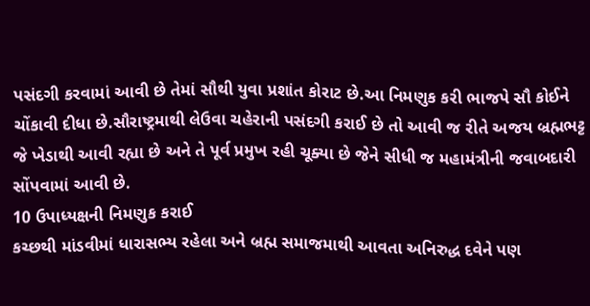પસંદગી કરવામાં આવી છે તેમાં સૌથી યુવા પ્રશાંત કોરાટ છે.આ નિમણુક કરી ભાજપે સૌ કોઈને ચોંકાવી દીધા છે.સૌરાષ્ટ્રમાથી લેઉવા ચહેરાની પસંદગી કરાઈ છે તો આવી જ રીતે અજય બ્રહ્મભટ્ટ જે ખેડાથી આવી રહ્યા છે અને તે પૂર્વ પ્રમુખ રહી ચૂક્યા છે જેને સીધી જ મહામંત્રીની જવાબદારી સોંપવામાં આવી છે.
10 ઉપાધ્યક્ષની નિમણુક કરાઈ
કચ્છથી માંડવીમાં ધારાસભ્ય રહેલા અને બ્રહ્મ સમાજમાથી આવતા અનિરુદ્ધ દવેને પણ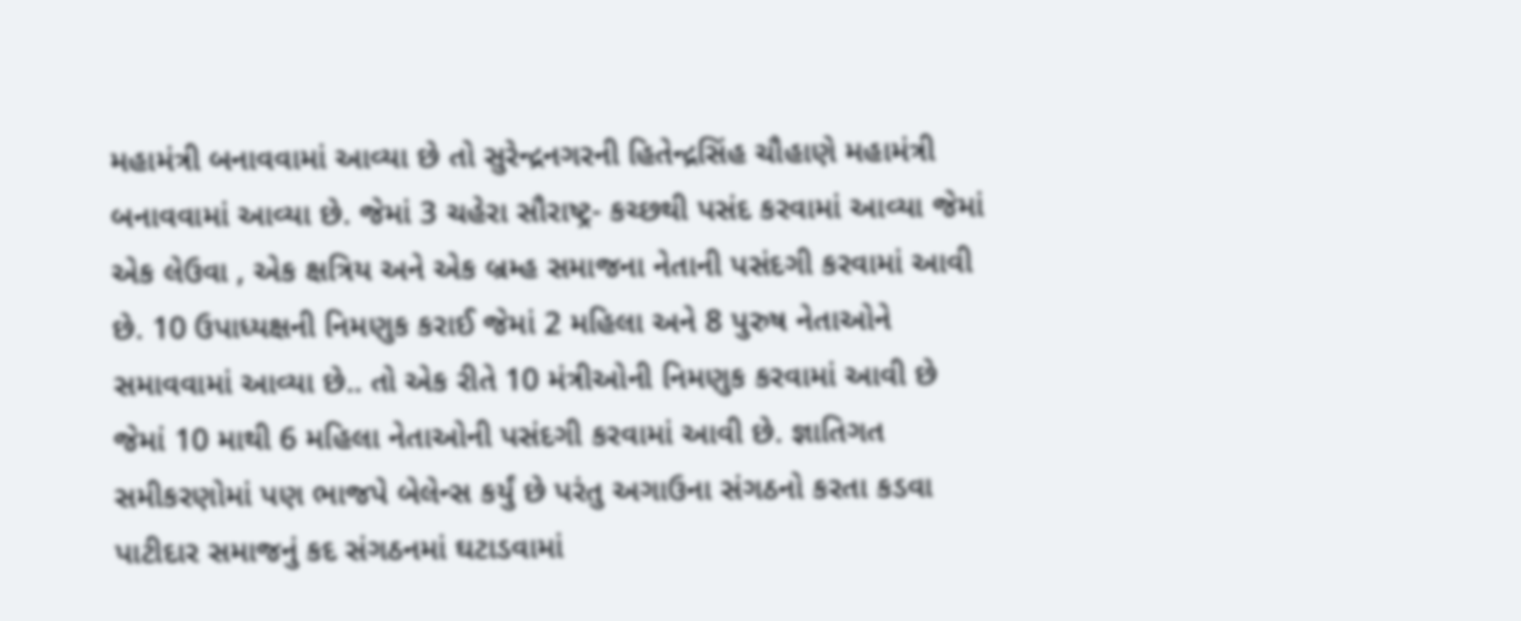મહામંત્રી બનાવવામાં આવ્યા છે તો સુરેન્દ્રનગરની હિતેન્દ્રસિંહ ચૌહાણે મહામંત્રી બનાવવામાં આવ્યા છે. જેમાં 3 ચહેરા સૌરાષ્ટ્ર- કચ્છથી પસંદ કરવામાં આવ્યા જેમાં એક લેઉવા , એક ક્ષત્રિય અને એક બ્રમ્હ સમાજના નેતાની પસંદગી કરવામાં આવી છે. 10 ઉપાધ્યક્ષની નિમણુક કરાઈ જેમાં 2 મહિલા અને 8 પુરુષ નેતાઓને સમાવવામાં આવ્યા છે.. તો એક રીતે 10 મંત્રીઓની નિમણુક કરવામાં આવી છે જેમાં 10 માથી 6 મહિલા નેતાઓની પસંદગી કરવામાં આવી છે. જ્ઞાતિગત સમીકરણોમાં પણ ભાજપે બેલેન્સ કર્યું છે પરંતુ અગાઉના સંગઠનો કરતા કડવા પાટીદાર સમાજનું કદ સંગઠનમાં ઘટાડવામાં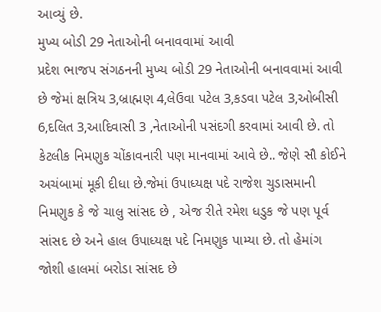આવ્યું છે.
મુખ્ય બોડી 29 નેતાઓની બનાવવામાં આવી
પ્રદેશ ભાજપ સંગઠનની મુખ્ય બોડી 29 નેતાઓની બનાવવામાં આવી છે જેમાં ક્ષત્રિય 3,બ્રાહ્મણ 4,લેઉવા પટેલ 3,કડવા પટેલ 3,ઓબીસી 6,દલિત 3,આદિવાસી 3 ,નેતાઓની પસંદગી કરવામાં આવી છે. તો કેટલીક નિમણુક ચોંકાવનારી પણ માનવામાં આવે છે.. જેણે સૌ કોઈને અચંબામાં મૂકી દીધા છે.જેમાં ઉપાધ્યક્ષ પદે રાજેશ ચુડાસમાની નિમણુક કે જે ચાલુ સાંસદ છે , એજ રીતે રમેશ ધડુક જે પણ પૂર્વ સાંસદ છે અને હાલ ઉપાધ્યક્ષ પદે નિમણુક પામ્યા છે. તો હેમાંગ જોશી હાલમાં બરોડા સાંસદ છે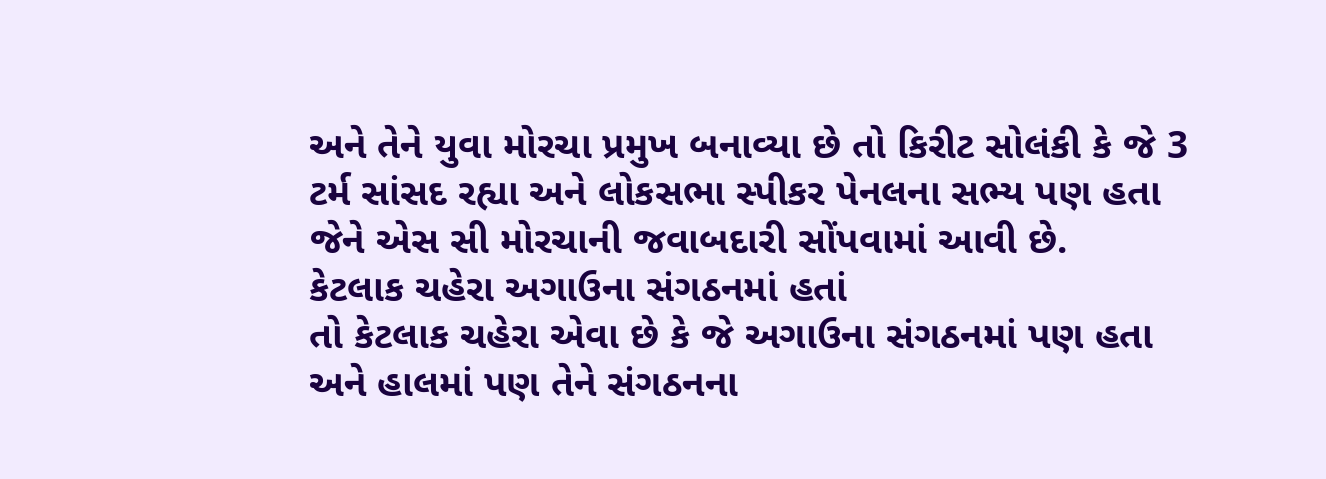અને તેને યુવા મોરચા પ્રમુખ બનાવ્યા છે તો કિરીટ સોલંકી કે જે 3 ટર્મ સાંસદ રહ્યા અને લોકસભા સ્પીકર પેનલના સભ્ય પણ હતા જેને એસ સી મોરચાની જવાબદારી સોંપવામાં આવી છે.
કેટલાક ચહેરા અગાઉના સંગઠનમાં હતાં
તો કેટલાક ચહેરા એવા છે કે જે અગાઉના સંગઠનમાં પણ હતા અને હાલમાં પણ તેને સંગઠનના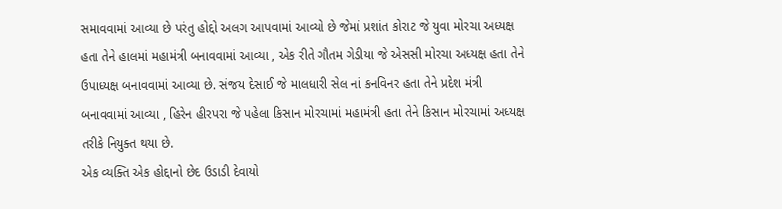સમાવવામાં આવ્યા છે પરંતુ હોદ્દો અલગ આપવામાં આવ્યો છે જેમાં પ્રશાંત કોરાટ જે યુવા મોરચા અધ્યક્ષ હતા તેને હાલમાં મહામંત્રી બનાવવામાં આવ્યા , એક રીતે ગૌતમ ગેડીયા જે એસસી મોરચા અધ્યક્ષ હતા તેને ઉપાધ્યક્ષ બનાવવામાં આવ્યા છે. સંજય દેસાઈ જે માલધારી સેલ નાં કનવિનર હતા તેને પ્રદેશ મંત્રી બનાવવામાં આવ્યા , હિરેન હીરપરા જે પહેલા કિસાન મોરચામાં મહામંત્રી હતા તેને કિસાન મોરચામાં અધ્યક્ષ તરીકે નિયુક્ત થયા છે.
એક વ્યક્તિ એક હોદ્દાનો છેદ ઉડાડી દેવાયો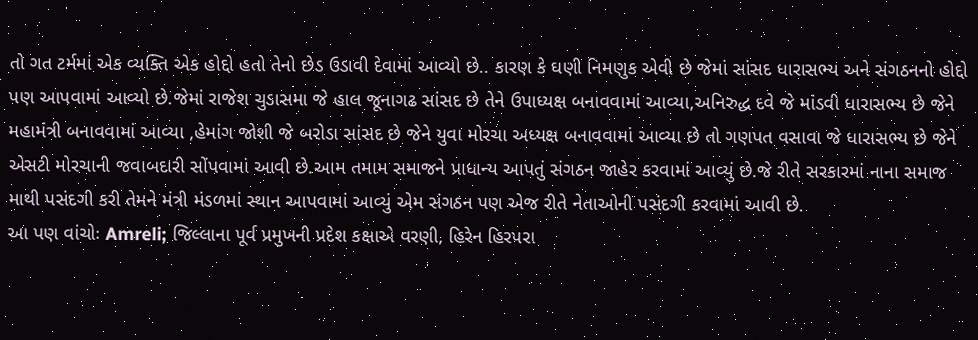તો ગત ટર્મમાં એક વ્યક્તિ એક હોદ્દો હતો તેનો છેડ ઉડાવી દેવામાં આવ્યો છે.. કારણ કે ઘણી નિમણુક એવી છે જેમાં સાંસદ ધારાસભ્ય અને સંગઠનનો હોદ્દો પણ આપવામાં આવ્યો છે.જેમાં રાજેશ ચુડાસમા જે હાલ જૂનાગઢ સાંસદ છે તેને ઉપાધ્યક્ષ બનાવવામાં આવ્યા,અનિરુદ્ધ દવે જે માંડવી ધારાસભ્ય છે જેને મહામંત્રી બનાવવામાં આવ્યા ,હેમાંગ જોશી જે બરોડા સાંસદ છે જેને યુવા મોરચા અધ્યક્ષ બનાવવામાં આવ્યા છે તો ગણપત વસાવા જે ધારાસભ્ય છે જેને એસટી મોરચાની જવાબદારી સોંપવામાં આવી છે.આમ તમામ સમાજને પ્રાધાન્ય આપતું સંગઠન જાહેર કરવામાં આવ્યું છે.જે રીતે સરકારમાં નાના સમાજ માથી પસંદગી કરી તેમને મંત્રી મંડળમાં સ્થાન આપવામાં આવ્યું એમ સંગઠન પણ એજ રીતે નેતાઓની પસંદગી કરવામાં આવી છે.
આ પણ વાંચોઃ Amreli; જિલ્લાના પૂર્વ પ્રમુખની પ્રદેશ કક્ષાએ વરણી, હિરેન હિરપરા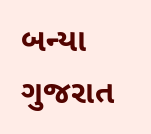બન્યા ગુજરાત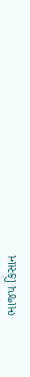ભાજપ કિસાન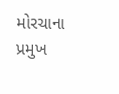મોરચાના પ્રમુખ